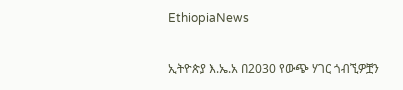EthiopiaNews

ኢትዮጵያ እ.ኤ.አ በ2030 የውጭ ሃገር ጎብኚዎቿን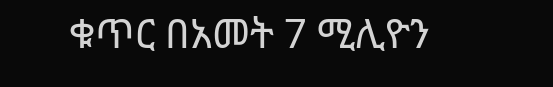ቁጥር በአመት 7 ሚሊዮን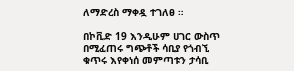ለማድረስ ማቀዷ ተገለፀ ።

በኮቪድ 19 እንዲሁም ሀገር ውስጥ በሚፈጠሩ ግጭቶች ሳቢያ የጎብኚ ቁጥሩ እየቀነሰ መምጣቱን ታሳቢ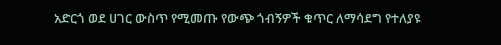አድርጎ ወደ ሀገር ውስጥ የሚመጡ የውጭ ጎብኝዎች ቁጥር ለማሳደግ የተለያዩ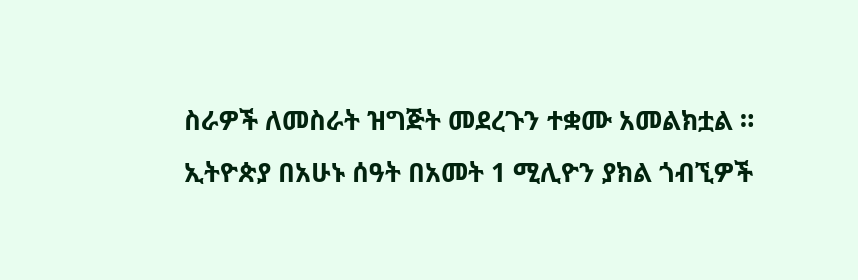ስራዎች ለመስራት ዝግጅት መደረጉን ተቋሙ አመልክቷል ።
ኢትዮጵያ በአሁኑ ሰዓት በአመት 1 ሚሊዮን ያክል ጎብኚዎች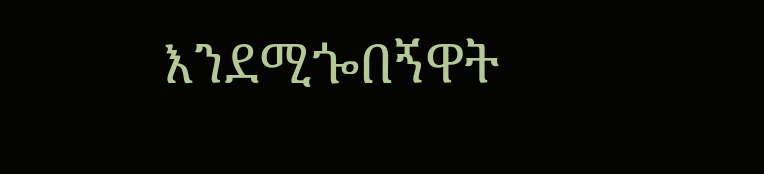እንደሚጐበኝዋት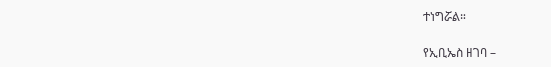ተነግሯል።

የኢቢኤስ ዘገባ –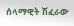ሰላማዊት ሽፈራው